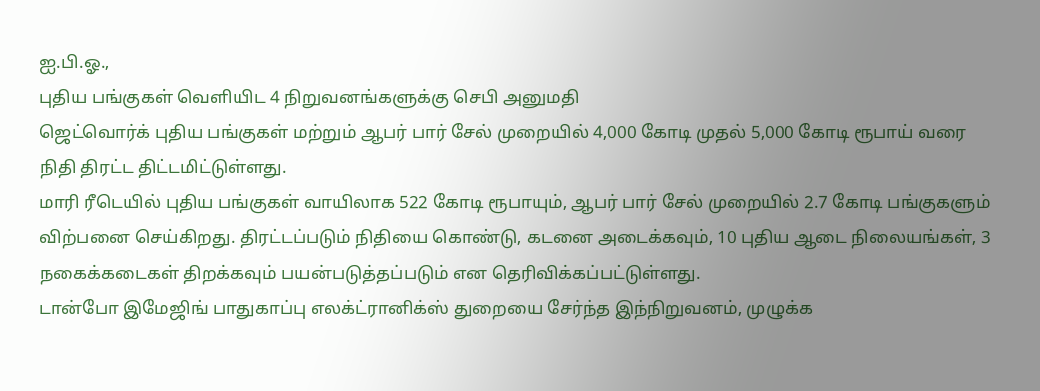ஐ.பி.ஓ.,
புதிய பங்குகள் வெளியிட 4 நிறுவனங்களுக்கு செபி அனுமதி
ஜெட்வொர்க் புதிய பங்குகள் மற்றும் ஆபர் பார் சேல் முறையில் 4,000 கோடி முதல் 5,000 கோடி ரூபாய் வரை நிதி திரட்ட திட்டமிட்டுள்ளது.
மாரி ரீடெயில் புதிய பங்குகள் வாயிலாக 522 கோடி ரூபாயும், ஆபர் பார் சேல் முறையில் 2.7 கோடி பங்குகளும் விற்பனை செய்கிறது. திரட்டப்படும் நிதியை கொண்டு, கடனை அடைக்கவும், 10 புதிய ஆடை நிலையங்கள், 3 நகைக்கடைகள் திறக்கவும் பயன்படுத்தப்படும் என தெரிவிக்கப்பட்டுள்ளது.
டான்போ இமேஜிங் பாதுகாப்பு எலக்ட்ரானிக்ஸ் துறையை சேர்ந்த இந்நிறுவனம், முழுக்க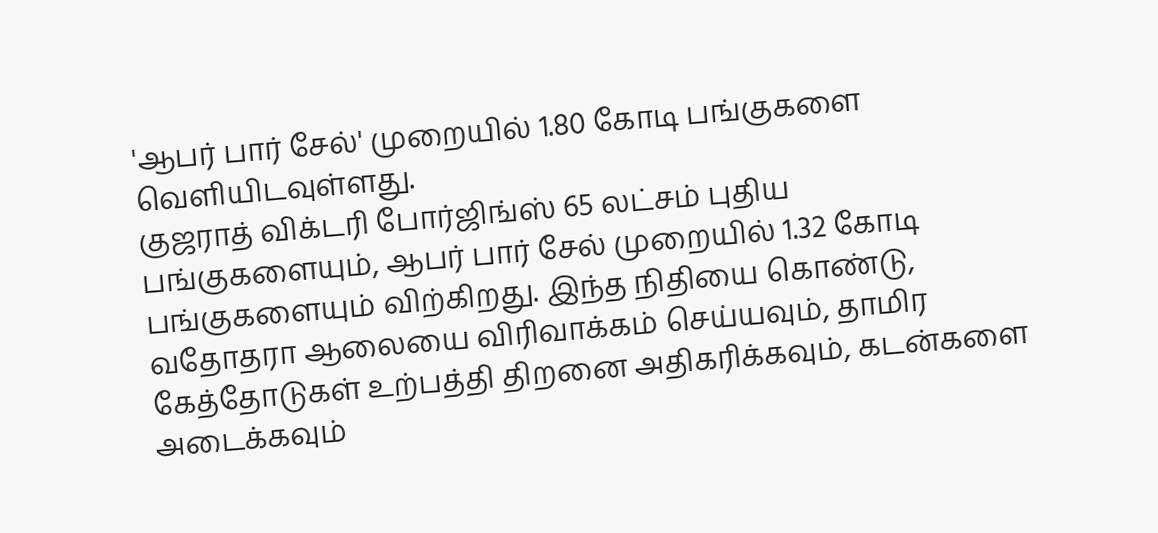'ஆபர் பார் சேல்' முறையில் 1.80 கோடி பங்குகளை வெளியிடவுள்ளது.
குஜராத் விக்டரி போர்ஜிங்ஸ் 65 லட்சம் புதிய பங்குகளையும், ஆபர் பார் சேல் முறையில் 1.32 கோடி பங்குகளையும் விற்கிறது. இந்த நிதியை கொண்டு, வதோதரா ஆலையை விரிவாக்கம் செய்யவும், தாமிர கேத்தோடுகள் உற்பத்தி திறனை அதிகரிக்கவும், கடன்களை அடைக்கவும்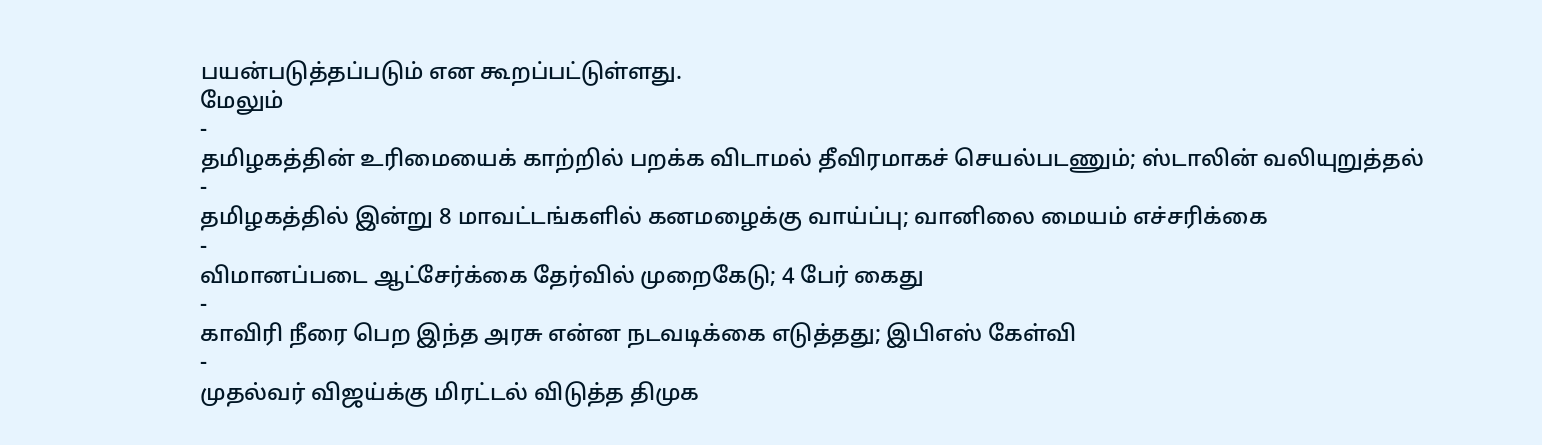பயன்படுத்தப்படும் என கூறப்பட்டுள்ளது.
மேலும்
-
தமிழகத்தின் உரிமையைக் காற்றில் பறக்க விடாமல் தீவிரமாகச் செயல்படணும்; ஸ்டாலின் வலியுறுத்தல்
-
தமிழகத்தில் இன்று 8 மாவட்டங்களில் கனமழைக்கு வாய்ப்பு; வானிலை மையம் எச்சரிக்கை
-
விமானப்படை ஆட்சேர்க்கை தேர்வில் முறைகேடு; 4 பேர் கைது
-
காவிரி நீரை பெற இந்த அரசு என்ன நடவடிக்கை எடுத்தது; இபிஎஸ் கேள்வி
-
முதல்வர் விஜய்க்கு மிரட்டல் விடுத்த திமுக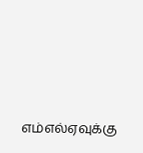எம்எல்ஏவுக்கு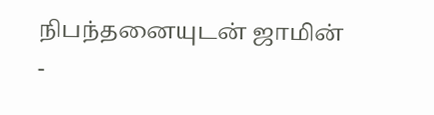நிபந்தனையுடன் ஜாமின்
-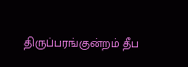திருப்பரங்குன்றம் தீப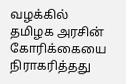வழக்கில் தமிழக அரசின் கோரிக்கையை நிராகரித்தது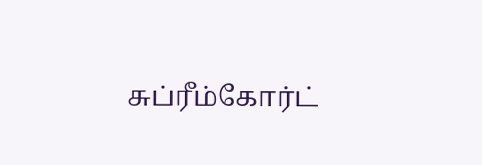சுப்ரீம்கோர்ட்